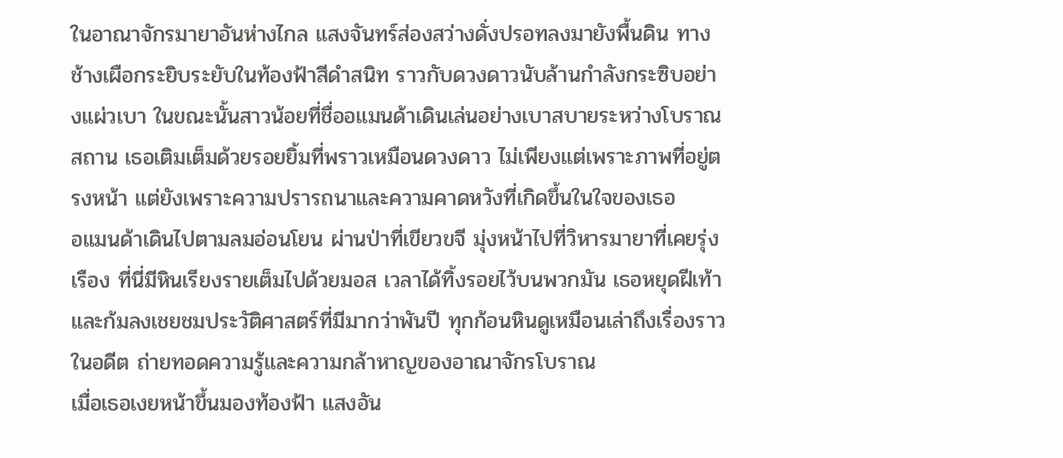ในอาณาจักรมายาอันห่างไกล แสงจันทร์ส่องสว่างดั่งปรอทลงมายังพื้นดิน ทางช้างเผือกระยิบระยับในท้องฟ้าสีดำสนิท ราวกับดวงดาวนับล้านกำลังกระซิบอย่างแผ่วเบา ในขณะนั้นสาวน้อยที่ชื่ออแมนด้าเดินเล่นอย่างเบาสบายระหว่างโบราณสถาน เธอเติมเต็มด้วยรอยยิ้มที่พราวเหมือนดวงดาว ไม่เพียงแต่เพราะภาพที่อยู่ตรงหน้า แต่ยังเพราะความปรารถนาและความคาดหวังที่เกิดขึ้นในใจของเธอ
อแมนด้าเดินไปตามลมอ่อนโยน ผ่านป่าที่เขียวขจี มุ่งหน้าไปที่วิหารมายาที่เคยรุ่งเรือง ที่นี่มีหินเรียงรายเต็มไปด้วยมอส เวลาได้ทิ้งรอยไว้บนพวกมัน เธอหยุดฝีเท้าและก้มลงเชยชมประวัติศาสตร์ที่มีมากว่าพันปี ทุกก้อนหินดูเหมือนเล่าถึงเรื่องราวในอดีต ถ่ายทอดความรู้และความกล้าหาญของอาณาจักรโบราณ
เมื่อเธอเงยหน้าขึ้นมองท้องฟ้า แสงอัน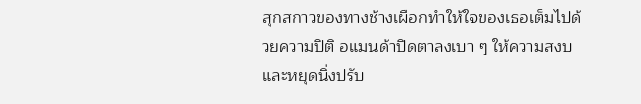สุกสกาวของทางช้างเผือกทำให้ใจของเธอเต็มไปด้วยความปิติ อแมนด้าปิดตาลงเบา ๆ ให้ความสงบและหยุดนิ่งปรับ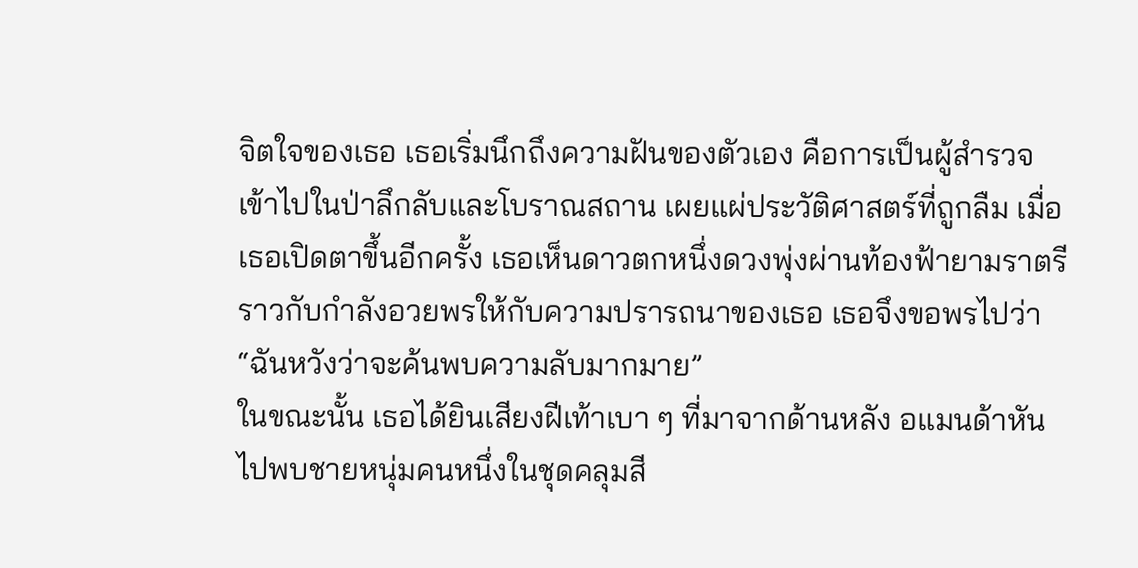จิตใจของเธอ เธอเริ่มนึกถึงความฝันของตัวเอง คือการเป็นผู้สำรวจ เข้าไปในป่าลึกลับและโบราณสถาน เผยแผ่ประวัติศาสตร์ที่ถูกลืม เมื่อเธอเปิดตาขึ้นอีกครั้ง เธอเห็นดาวตกหนึ่งดวงพุ่งผ่านท้องฟ้ายามราตรี ราวกับกำลังอวยพรให้กับความปรารถนาของเธอ เธอจึงขอพรไปว่า “ฉันหวังว่าจะค้นพบความลับมากมาย”
ในขณะนั้น เธอได้ยินเสียงฝีเท้าเบา ๆ ที่มาจากด้านหลัง อแมนด้าหันไปพบชายหนุ่มคนหนึ่งในชุดคลุมสี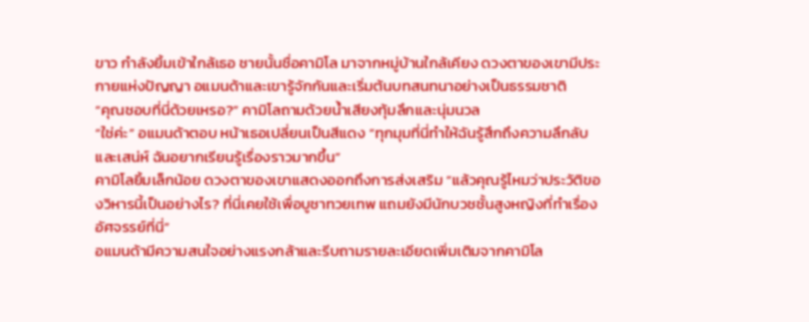ขาว กำลังยิ้มเข้าใกล้เธอ ชายนั้นชื่อคามิโล มาจากหมู่บ้านใกล้เคียง ดวงตาของเขามีประกายแห่งปัญญา อแมนด้าและเขารู้จักกันและเริ่มต้นบทสนทนาอย่างเป็นธรรมชาติ
“คุณชอบที่นี่ด้วยเหรอ?” คามิโลถามด้วยน้ำเสียงทุ้มลึกและนุ่มนวล
“ใช่ค่ะ” อแมนด้าตอบ หน้าเธอเปลี่ยนเป็นสีแดง “ทุกมุมที่นี่ทำให้ฉันรู้สึกถึงความลึกลับและเสน่ห์ ฉันอยากเรียนรู้เรื่องราวมากขึ้น”
คามิโลยิ้มเล็กน้อย ดวงตาของเขาแสดงออกถึงการส่งเสริม “แล้วคุณรู้ไหมว่าประวัติของวิหารนี้เป็นอย่างไร? ที่นี่เคยใช้เพื่อบูชาทวยเทพ แถมยังมีนักบวชชั้นสูงหญิงที่ทำเรื่องอัศจรรย์ที่นี่”
อแมนด้ามีความสนใจอย่างแรงกล้าและรีบถามรายละเอียดเพิ่มเติมจากคามิโล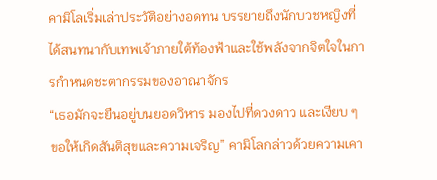คามิโลเริ่มเล่าประวัติอย่างอดทน บรรยายถึงนักบวชหญิงที่ได้สนทนากับเทพเจ้าภายใต้ท้องฟ้าและใช้พลังจากจิตใจในการกำหนดชะตากรรมของอาณาจักร
“เธอมักจะยืนอยู่บนยอดวิหาร มองไปที่ดวงดาว และเงียบ ๆ ขอให้เกิดสันติสุขและความเจริญ” คามิโลกล่าวด้วยความเคา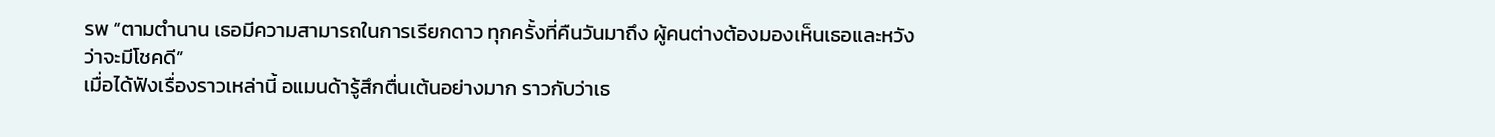รพ “ตามตำนาน เธอมีความสามารถในการเรียกดาว ทุกครั้งที่คืนวันมาถึง ผู้คนต่างต้องมองเห็นเธอและหวังว่าจะมีโชคดี”
เมื่อได้ฟังเรื่องราวเหล่านี้ อแมนด้ารู้สึกตื่นเต้นอย่างมาก ราวกับว่าเธ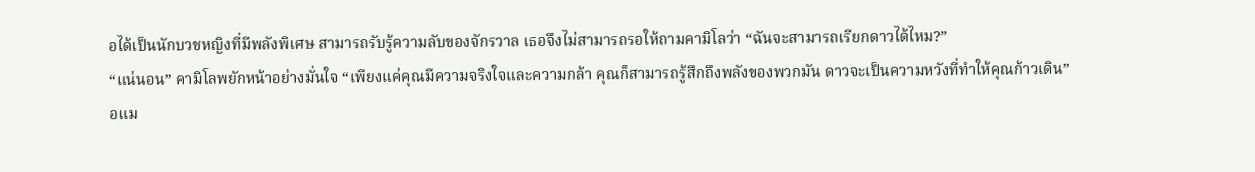อได้เป็นนักบวชหญิงที่มีพลังพิเศษ สามารถรับรู้ความลับของจักรวาล เธอจึงไม่สามารถรอให้ถามคามิโลว่า “ฉันจะสามารถเรียกดาวได้ไหม?”
“แน่นอน” คามิโลพยักหน้าอย่างมั่นใจ “เพียงแค่คุณมีความจริงใจและความกล้า คุณก็สามารถรู้สึกถึงพลังของพวกมัน ดาวจะเป็นความหวังที่ทำให้คุณก้าวเดิน”
อแม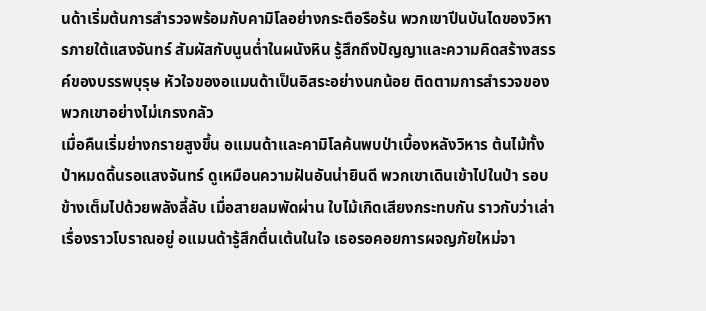นด้าเริ่มต้นการสำรวจพร้อมกับคามิโลอย่างกระตือรือร้น พวกเขาปีนบันไดของวิหารภายใต้แสงจันทร์ สัมผัสกับนูนต่ำในผนังหิน รู้สึกถึงปัญญาและความคิดสร้างสรรค์ของบรรพบุรุษ หัวใจของอแมนด้าเป็นอิสระอย่างนกน้อย ติดตามการสำรวจของพวกเขาอย่างไม่เกรงกลัว
เมื่อคืนเริ่มย่างกรายสูงขึ้น อแมนด้าและคามิโลค้นพบป่าเบื้องหลังวิหาร ต้นไม้ทั้งป่าหมดดิ้นรอแสงจันทร์ ดูเหมือนความฝันอันน่ายินดี พวกเขาเดินเข้าไปในป่า รอบข้างเต็มไปด้วยพลังลี้ลับ เมื่อสายลมพัดผ่าน ใบไม้เกิดเสียงกระทบกัน ราวกับว่าเล่าเรื่องราวโบราณอยู่ อแมนด้ารู้สึกตื่นเต้นในใจ เธอรอคอยการผจญภัยใหม่จา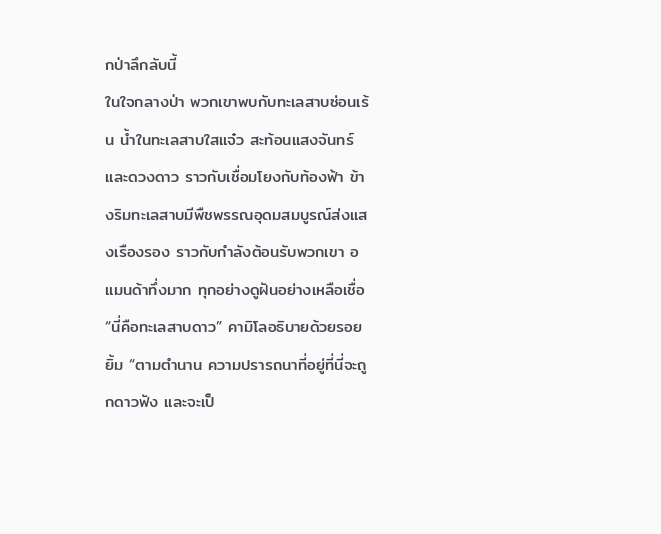กป่าลึกลับนี้
ในใจกลางป่า พวกเขาพบกับทะเลสาบซ่อนเร้น น้ำในทะเลสาบใสแจ๋ว สะท้อนแสงจันทร์และดวงดาว ราวกับเชื่อมโยงกับท้องฟ้า ข้างริมทะเลสาบมีพืชพรรณอุดมสมบูรณ์ส่งแสงเรืองรอง ราวกับกำลังต้อนรับพวกเขา อแมนด้าทึ่งมาก ทุกอย่างดูฝันอย่างเหลือเชื่อ
“นี่คือทะเลสาบดาว” คามิโลอธิบายด้วยรอยยิ้ม “ตามตำนาน ความปรารถนาที่อยู่ที่นี่จะถูกดาวฟัง และจะเป็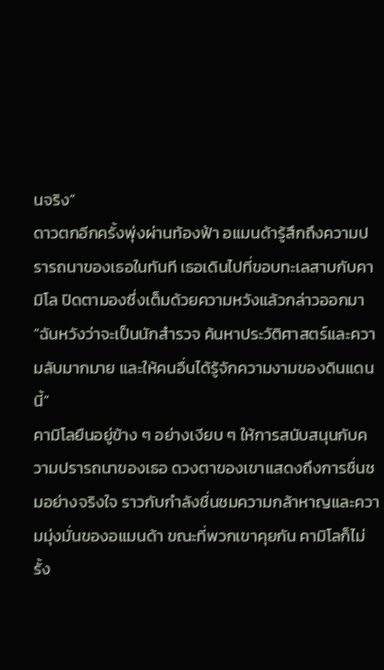นจริง”
ดาวตกอีกครั้งพุ่งผ่านท้องฟ้า อแมนด้ารู้สึกถึงความปรารถนาของเธอในทันที เธอเดินไปที่ขอบทะเลสาบกับคามิโล ปิดตามองซึ่งเต็มด้วยความหวังแล้วกล่าวออกมา “ฉันหวังว่าจะเป็นนักสำรวจ ค้นหาประวัติศาสตร์และความลับมากมาย และให้คนอื่นได้รู้จักความงามของดินแดนนี้”
คามิโลยืนอยู่ข้าง ๆ อย่างเงียบ ๆ ให้การสนับสนุนกับความปรารถนาของเธอ ดวงตาของเขาแสดงถึงการชื่นชมอย่างจริงใจ ราวกับกำลังชื่นชมความกล้าหาญและความมุ่งมั่นของอแมนด้า ขณะที่พวกเขาคุยกัน คามิโลก็ไม่รั้ง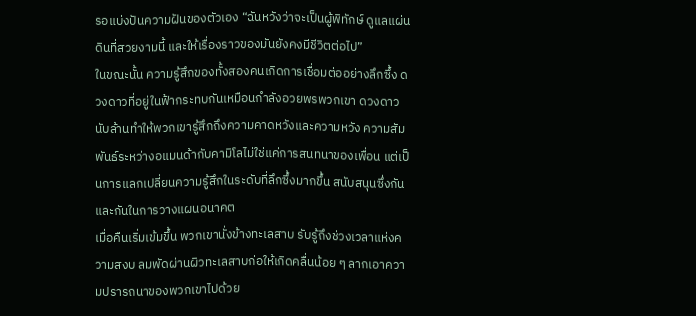รอแบ่งปันความฝันของตัวเอง “ฉันหวังว่าจะเป็นผู้พิทักษ์ ดูแลแผ่นดินที่สวยงามนี้ และให้เรื่องราวของมันยังคงมีชีวิตต่อไป”
ในขณะนั้น ความรู้สึกของทั้งสองคนเกิดการเชื่อมต่ออย่างลึกซึ้ง ดวงดาวที่อยู่ในฟ้ากระทบกันเหมือนกำลังอวยพรพวกเขา ดวงดาวนับล้านทำให้พวกเขารู้สึกถึงความคาดหวังและความหวัง ความสัมพันธ์ระหว่างอแมนด้ากับคามิโลไม่ใช่แค่การสนทนาของเพื่อน แต่เป็นการแลกเปลี่ยนความรู้สึกในระดับที่ลึกซึ้งมากขึ้น สนับสนุนซึ่งกันและกันในการวางแผนอนาคต
เมื่อคืนเริ่มเข้มขึ้น พวกเขานั่งข้างทะเลสาบ รับรู้ถึงช่วงเวลาแห่งความสงบ ลมพัดผ่านผิวทะเลสาบก่อให้เกิดคลื่นน้อย ๆ ลากเอาความปรารถนาของพวกเขาไปด้วย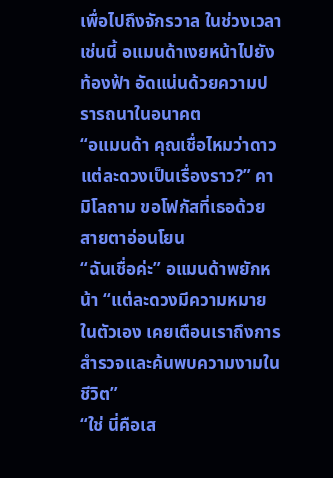เพื่อไปถึงจักรวาล ในช่วงเวลาเช่นนี้ อแมนด้าเงยหน้าไปยังท้องฟ้า อัดแน่นด้วยความปรารถนาในอนาคต
“อแมนด้า คุณเชื่อไหมว่าดาวแต่ละดวงเป็นเรื่องราว?” คามิโลถาม ขอโฟกัสที่เธอด้วยสายตาอ่อนโยน
“ฉันเชื่อค่ะ” อแมนด้าพยักหน้า “แต่ละดวงมีความหมายในตัวเอง เคยเตือนเราถึงการสำรวจและค้นพบความงามในชีวิต”
“ใช่ นี่คือเส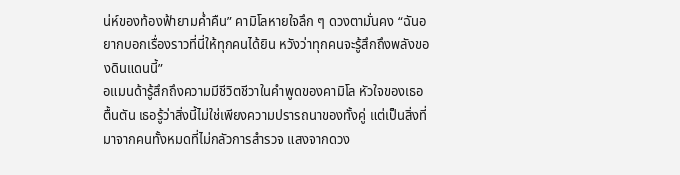น่ห์ของท้องฟ้ายามค่ำคืน” คามิโลหายใจลึก ๆ ดวงตามั่นคง “ฉันอยากบอกเรื่องราวที่นี่ให้ทุกคนได้ยิน หวังว่าทุกคนจะรู้สึกถึงพลังของดินแดนนี้”
อแมนด้ารู้สึกถึงความมีชีวิตชีวาในคำพูดของคามิโล หัวใจของเธอตื้นตัน เธอรู้ว่าสิ่งนี้ไม่ใช่เพียงความปรารถนาของทั้งคู่ แต่เป็นสิ่งที่มาจากคนทั้งหมดที่ไม่กลัวการสำรวจ แสงจากดวง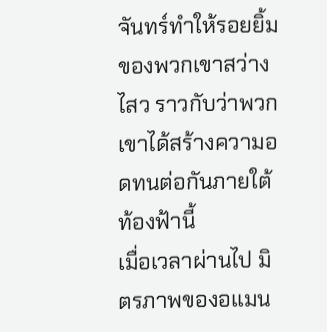จันทร์ทำให้รอยยิ้มของพวกเขาสว่างไสว ราวกับว่าพวกเขาได้สร้างความอดทนต่อกันภายใต้ท้องฟ้านี้
เมื่อเวลาผ่านไป มิตรภาพของอแมน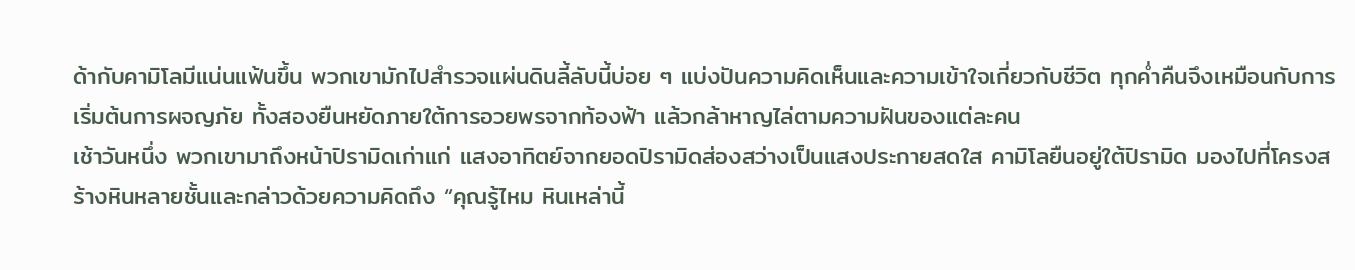ด้ากับคามิโลมีแน่นแฟ้นขึ้น พวกเขามักไปสำรวจแผ่นดินลี้ลับนี้บ่อย ๆ แบ่งปันความคิดเห็นและความเข้าใจเกี่ยวกับชีวิต ทุกค่ำคืนจึงเหมือนกับการเริ่มต้นการผจญภัย ทั้งสองยืนหยัดภายใต้การอวยพรจากท้องฟ้า แล้วกล้าหาญไล่ตามความฝันของแต่ละคน
เช้าวันหนึ่ง พวกเขามาถึงหน้าปิรามิดเก่าแก่ แสงอาทิตย์จากยอดปิรามิดส่องสว่างเป็นแสงประกายสดใส คามิโลยืนอยู่ใต้ปิรามิด มองไปที่โครงสร้างหินหลายชั้นและกล่าวด้วยความคิดถึง “คุณรู้ไหม หินเหล่านี้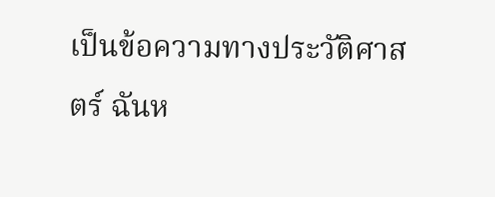เป็นข้อความทางประวัติศาสตร์ ฉันห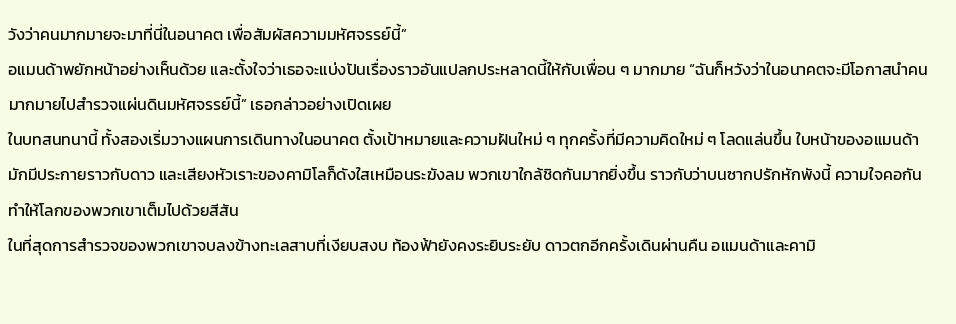วังว่าคนมากมายจะมาที่นี่ในอนาคต เพื่อสัมผัสความมหัศจรรย์นี้”
อแมนด้าพยักหน้าอย่างเห็นด้วย และตั้งใจว่าเธอจะแบ่งปันเรื่องราวอันแปลกประหลาดนี้ให้กับเพื่อน ๆ มากมาย “ฉันก็หวังว่าในอนาคตจะมีโอกาสนำคนมากมายไปสำรวจแผ่นดินมหัศจรรย์นี้” เธอกล่าวอย่างเปิดเผย
ในบทสนทนานี้ ทั้งสองเริ่มวางแผนการเดินทางในอนาคต ตั้งเป้าหมายและความฝันใหม่ ๆ ทุกครั้งที่มีความคิดใหม่ ๆ โลดแล่นขึ้น ใบหน้าของอแมนด้ามักมีประกายราวกับดาว และเสียงหัวเราะของคามิโลก็ดังใสเหมือนระฆังลม พวกเขาใกล้ชิดกันมากยิ่งขึ้น ราวกับว่าบนซากปรักหักพังนี้ ความใจคอกันทำให้โลกของพวกเขาเต็มไปด้วยสีสัน
ในที่สุดการสำรวจของพวกเขาจบลงข้างทะเลสาบที่เงียบสงบ ท้องฟ้ายังคงระยิบระยับ ดาวตกอีกครั้งเดินผ่านคืน อแมนด้าและคามิ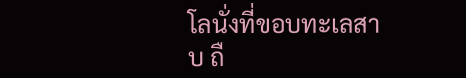โลนั่งที่ขอบทะเลสาบ ถื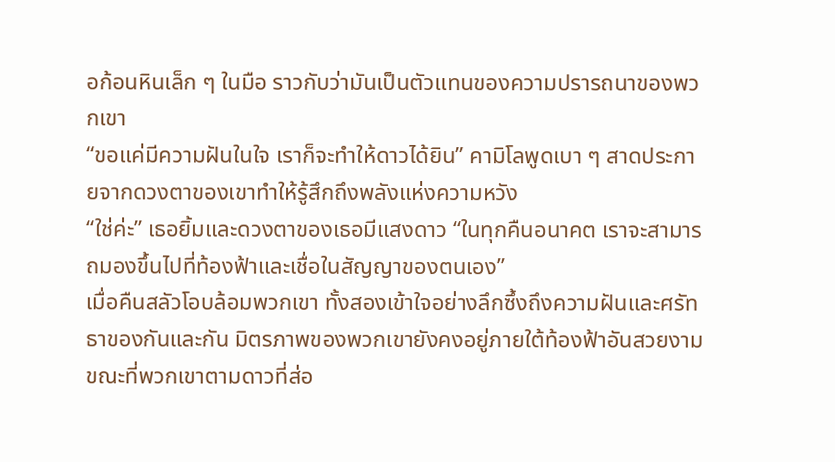อก้อนหินเล็ก ๆ ในมือ ราวกับว่ามันเป็นตัวแทนของความปรารถนาของพวกเขา
“ขอแค่มีความฝันในใจ เราก็จะทำให้ดาวได้ยิน” คามิโลพูดเบา ๆ สาดประกายจากดวงตาของเขาทำให้รู้สึกถึงพลังแห่งความหวัง
“ใช่ค่ะ” เธอยิ้มและดวงตาของเธอมีแสงดาว “ในทุกคืนอนาคต เราจะสามารถมองขึ้นไปที่ท้องฟ้าและเชื่อในสัญญาของตนเอง”
เมื่อคืนสลัวโอบล้อมพวกเขา ทั้งสองเข้าใจอย่างลึกซึ้งถึงความฝันและศรัทธาของกันและกัน มิตรภาพของพวกเขายังคงอยู่ภายใต้ท้องฟ้าอันสวยงาม ขณะที่พวกเขาตามดาวที่ส่อ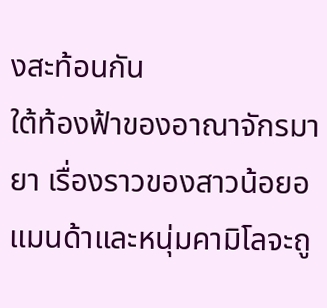งสะท้อนกัน
ใต้ท้องฟ้าของอาณาจักรมายา เรื่องราวของสาวน้อยอแมนด้าและหนุ่มคามิโลจะถู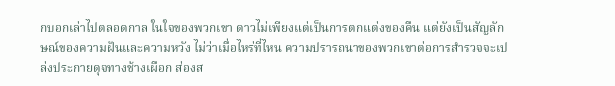กบอกเล่าไปตลอดกาล ในใจของพวกเขา ดาวไม่เพียงแต่เป็นการตกแต่งของคืน แต่ยังเป็นสัญลักษณ์ของความฝันและความหวัง ไม่ว่าเมื่อไหร่ที่ไหน ความปรารถนาของพวกเขาต่อการสำรวจจะเปล่งประกายดุจทางช้างเผือก ส่องส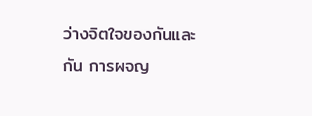ว่างจิตใจของกันและกัน การผจญ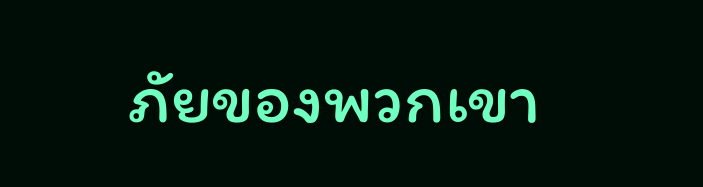ภัยของพวกเขา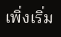เพิ่งเริ่ม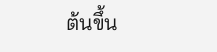ต้นขึ้น